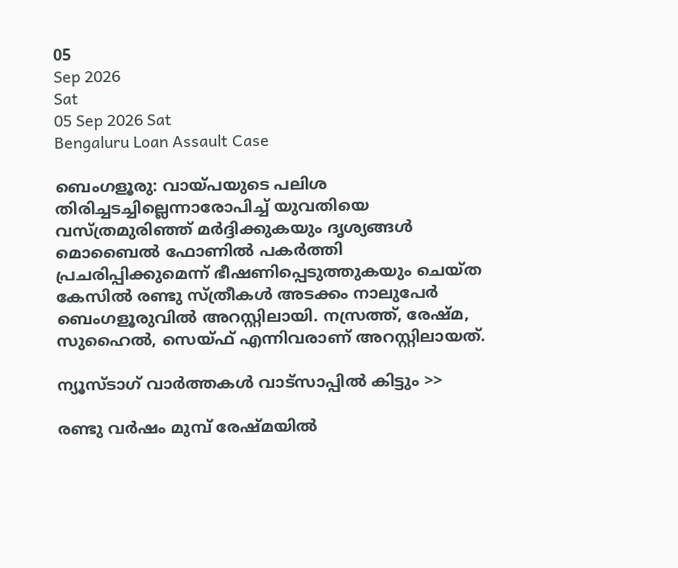05
Sep 2026
Sat
05 Sep 2026 Sat
Bengaluru Loan Assault Case

ബെംഗളൂരു: വായ്പയുടെ പലിശ തിരിച്ചടച്ചില്ലെന്നാരോപിച്ച് യുവതിയെ വസ്ത്രമുരിഞ്ഞ് മര്‍ദ്ദിക്കുകയും ദൃശ്യങ്ങള്‍ മൊബൈല്‍ ഫോണില്‍ പകര്‍ത്തി പ്രചരിപ്പിക്കുമെന്ന് ഭീഷണിപ്പെടുത്തുകയും ചെയ്ത കേസില്‍ രണ്ടു സ്ത്രീകള്‍ അടക്കം നാലുപേര്‍ ബെംഗളൂരുവില്‍ അറസ്റ്റിലായി. നസ്രത്ത്, രേഷ്മ, സുഹൈല്‍, സെയ്ഫ് എന്നിവരാണ് അറസ്റ്റിലായത്.

ന്യൂസ്ടാഗ് വാര്‍ത്തകള്‍ വാട്‌സാപ്പില്‍ കിട്ടും >>

രണ്ടു വര്‍ഷം മുമ്പ് രേഷ്മയില്‍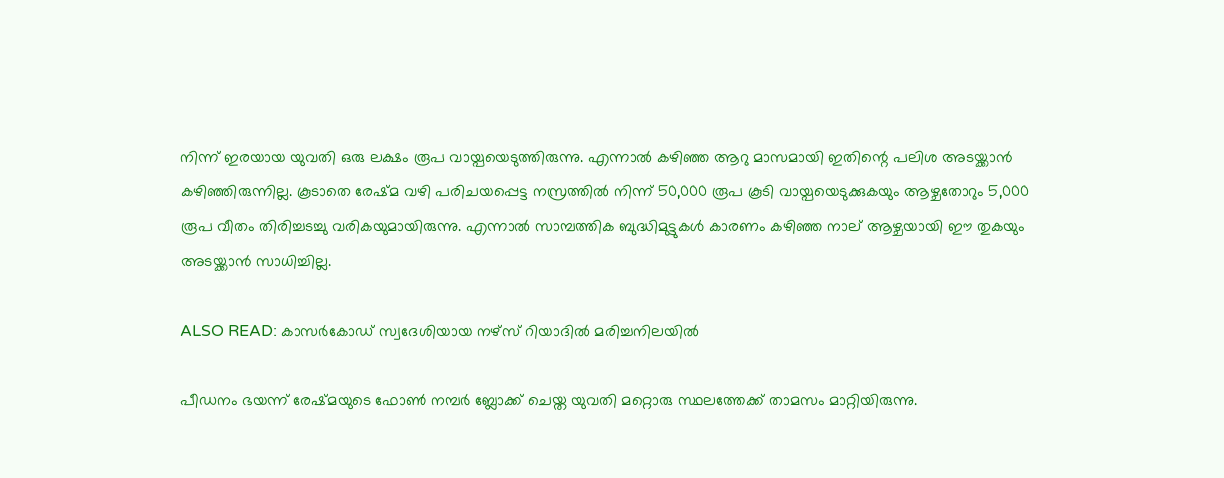നിന്ന് ഇരയായ യുവതി ഒരു ലക്ഷം രൂപ വായ്പയെടുത്തിരുന്നു. എന്നാല്‍ കഴിഞ്ഞ ആറു മാസമായി ഇതിന്റെ പലിശ അടയ്ക്കാന്‍ കഴിഞ്ഞിരുന്നില്ല. കൂടാതെ രേഷ്മ വഴി പരിചയപ്പെട്ട നസ്രത്തില്‍ നിന്ന് 50,000 രൂപ കൂടി വായ്പയെടുക്കുകയും ആഴ്ചതോറും 5,000 രൂപ വീതം തിരിച്ചടച്ചു വരികയുമായിരുന്നു. എന്നാല്‍ സാമ്പത്തിക ബുദ്ധിമുട്ടുകള്‍ കാരണം കഴിഞ്ഞ നാല് ആഴ്ചയായി ഈ തുകയും അടയ്ക്കാന്‍ സാധിച്ചില്ല.

ALSO READ: കാസര്‍കോഡ് സ്വദേശിയായ നഴ്‌സ് റിയാദില്‍ മരിച്ചനിലയില്‍

പീഡനം ഭയന്ന് രേഷ്മയുടെ ഫോണ്‍ നമ്പര്‍ ബ്ലോക്ക് ചെയ്ത യുവതി മറ്റൊരു സ്ഥലത്തേക്ക് താമസം മാറ്റിയിരുന്നു.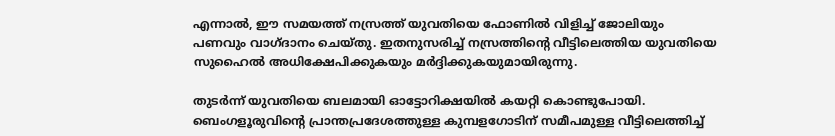എന്നാല്‍, ഈ സമയത്ത് നസ്രത്ത് യുവതിയെ ഫോണില്‍ വിളിച്ച് ജോലിയും പണവും വാഗ്ദാനം ചെയ്തു. ഇതനുസരിച്ച് നസ്രത്തിന്റെ വീട്ടിലെത്തിയ യുവതിയെ സുഹൈല്‍ അധിക്ഷേപിക്കുകയും മര്‍ദ്ദിക്കുകയുമായിരുന്നു.

തുടര്‍ന്ന് യുവതിയെ ബലമായി ഓട്ടോറിക്ഷയില്‍ കയറ്റി കൊണ്ടുപോയി. ബെംഗളൂരുവിന്റെ പ്രാന്തപ്രദേശത്തുള്ള കുമ്പളഗോടിന് സമീപമുള്ള വീട്ടിലെത്തിച്ച്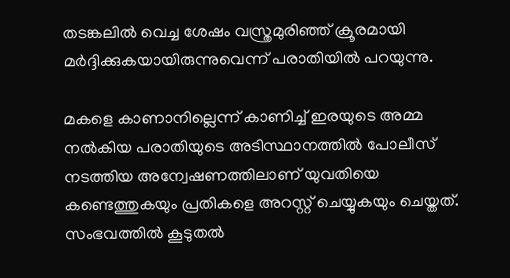തടങ്കലില്‍ വെച്ച ശേഷം വസ്ത്രമുരിഞ്ഞ് ക്രൂരമായി മര്‍ദ്ദിക്കുകയായിരുന്നുവെന്ന് പരാതിയില്‍ പറയുന്നു.

മകളെ കാണാനില്ലെന്ന് കാണിച്ച് ഇരയുടെ അമ്മ നല്‍കിയ പരാതിയുടെ അടിസ്ഥാനത്തില്‍ പോലീസ് നടത്തിയ അന്വേഷണത്തിലാണ് യുവതിയെ കണ്ടെത്തുകയും പ്രതികളെ അറസ്റ്റ് ചെയ്യുകയും ചെയ്തത്. സംഭവത്തില്‍ കൂടുതല്‍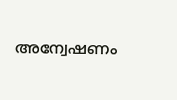അന്വേഷണം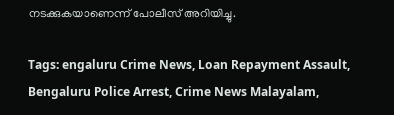നടക്കുകയാണെന്ന് പോലീസ് അറിയിച്ചു.

Tags: engaluru Crime News, Loan Repayment Assault, Bengaluru Police Arrest, Crime News Malayalam,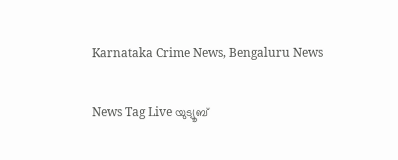Karnataka Crime News, Bengaluru News

News Tag Live യുട്യൂബ്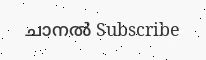ചാനല്‍ Subscribe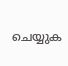ചെയ്യുക